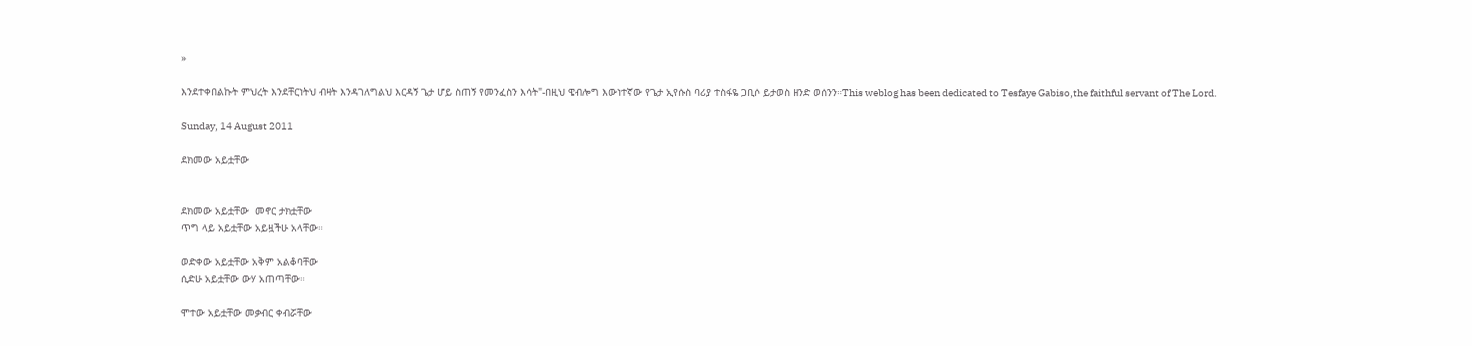»

እንደተቀበልኩት ምህረት እንደቸርነትህ ብዛት እንዳገለግልህ እርዳኝ ጌታ ሆይ ስጠኝ የመንፈስን እሳት"-በዚህ ዌብሎግ እውነተኛው የጌታ ኢየሱስ ባሪያ ተስፋዬ ጋቢሶ ይታወስ ዘንድ ወሰንን።This weblog has been dedicated to Tesfaye Gabiso,the faithful servant of The Lord.

Sunday, 14 August 2011

ደክመው አይቷቸው


ደክመው አይቷቸው  መኖር ታክቷቸው
ጥግ ላይ አይቷቸው አይዟችሁ አላቸው።

ወድቀው አይቷቸው አቅም አልቆባቸው
ሲድሁ አይቷቸው ውሃ አጠጣቸው።

ሞተው አይቷቸው መቃብር ቀብሯቸው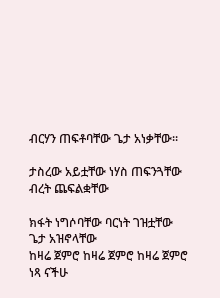ብርሃን ጠፍቶባቸው ጌታ አነቃቸው።

ታስረው አይቷቸው ነሃስ ጠፍንጓቸው
ብረት ጨፍልቋቸው

ክፋት ነግሶባቸው ባርነት ገዝቷቸው
ጌታ አዝኖላቸው
ከዛሬ ጀምሮ ከዛሬ ጀምሮ ከዛሬ ጀምሮ
ነጻ ናችሁ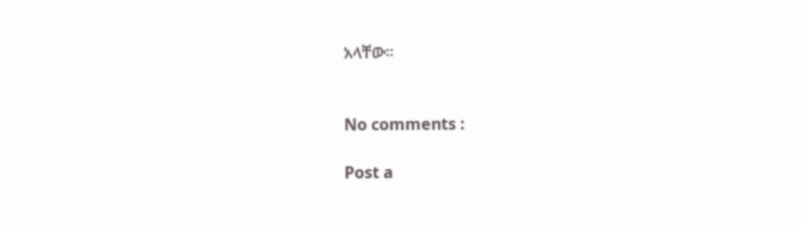አላቸው።


No comments :

Post a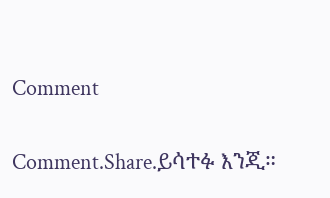Comment

Comment.Share.ይሳተፉ እንጂ።